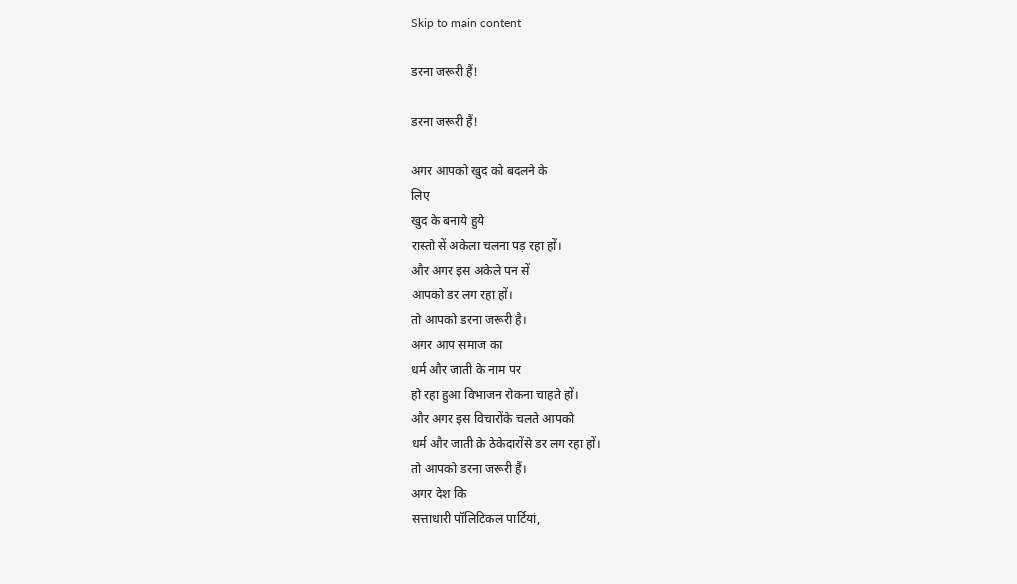Skip to main content

डरना जरूरी हैं!

डरना जरूरी हैं!

अगर आपको खुद को बदलने के
लिए
खुद के बनाये हुये
रास्तो सें अकेला चलना पड़ रहा हों।
और अगर इस अकेले पन सें
आपको डर लग रहा हों।
तो आपको डरना जरूरी है।
अगर आप समाज का
धर्म और जाती के नाम पर
हो रहा हुआ विभाजन रोकना चाहते हों।
और अगर इस विचारोंके चलते आपको
धर्म और जाती क़े ठेकेदारोंसे डर लग रहा हों।
तो आपको डरना जरूरी हैं।
अगर देश कि
सत्ताधारी पॉलिटिकल पार्टियां,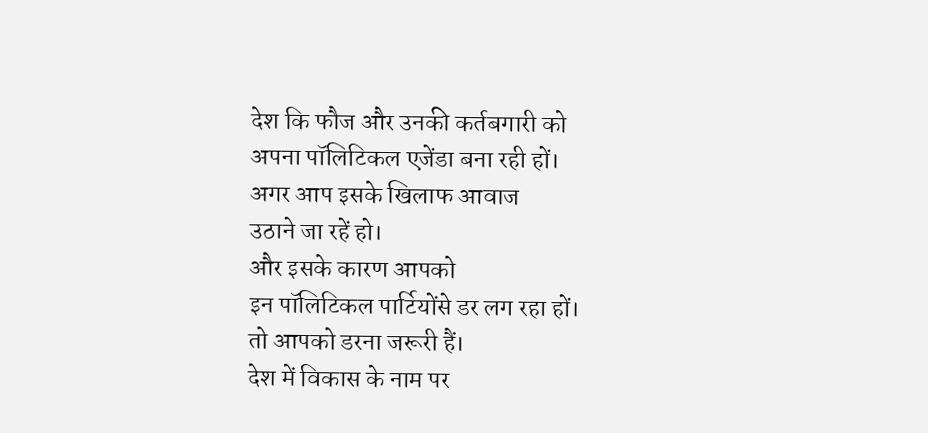देश कि फौज और उनकी कर्तबगारी को
अपना पॉलिटिकल एजेंडा बना रही हों।
अगर आप इसके खिलाफ आवाज
उठाने जा रहें हो।
और इसके कारण आपको
इन पॉलिटिकल पार्टियोंसे डर लग रहा हों।
तो आपको डरना जरूरी हैं।
देश में विकास के नाम पर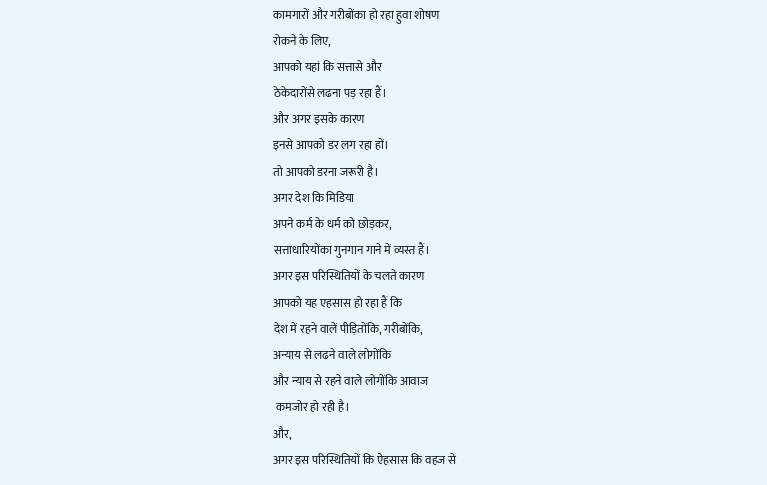कामगारों और गरीबोंका हो रहा हुवा शोषण
रोकने के लिए,
आपको यहां कि सत्तासे और
ठेकेदारोंसे लढना पड़ रहा हैं।
और अगर इसके कारण
इनसे आपको डर लग रहा हों।
तो आपको डरना जरूरी है।
अगर देश कि मिडिया
अपने कर्म के धर्म को छोड़कर,
सत्ताधारियोंका गुनगान गाने में व्यस्त हैं।
अगर इस परिस्थितियों के चलते कारण
आपको यह एहसास हो रहा हैं कि
देश में रहने वालें पीड़ितोंकि, गरीबोंकि,
अन्याय से लढने वाले लोगोंकि
और न्याय से रहने वाले लोगोंकि आवाज
 कमजोर हो रही है।
और,
अगर इस परिस्थितियों कि ऐहसास कि वहज से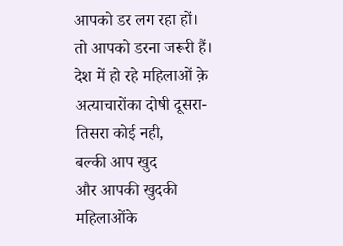आपको डर लग रहा हों।
तो आपको डरना जरूरी हैं।
देश में हो रहे महिलाओं क़े
अत्याचारोंका दोषी दूसरा-तिसरा कोई नही,
बल्की आप खुद
और आपकी खुदकी महिलाओंके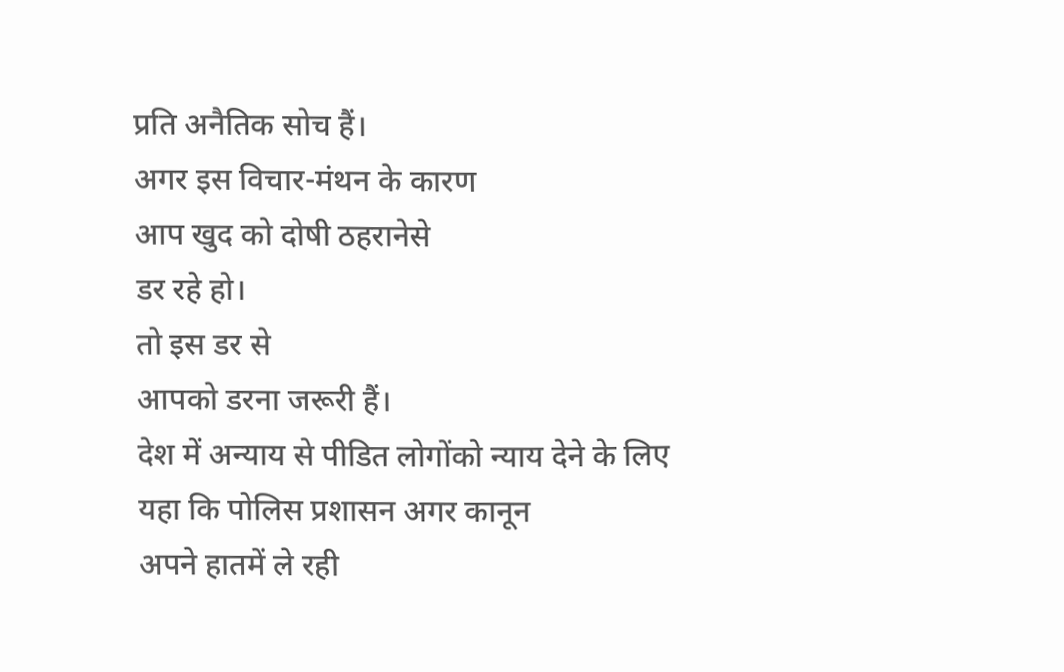प्रति अनैतिक सोच हैं।
अगर इस विचार-मंथन के कारण
आप खुद को दोषी ठहरानेसे
डर रहे हो।
तो इस डर से
आपको डरना जरूरी हैं।
देश में अन्याय से पीडित लोगोंको न्याय देने के लिए
यहा कि पोलिस प्रशासन अगर कानून
अपने हातमें ले रही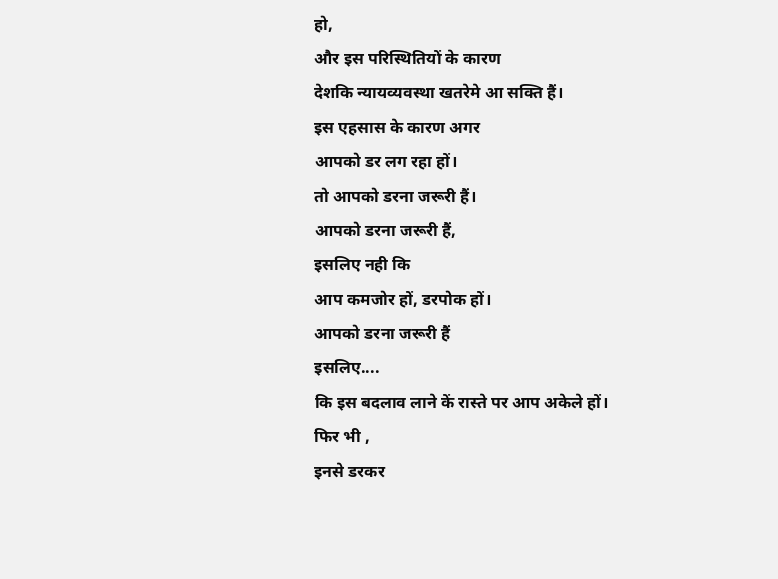हो,
और इस परिस्थितियों के कारण
देशकि न्यायव्यवस्था खतरेमे आ सक्ति हैं।
इस एहसास के कारण अगर
आपको डर लग रहा हों।
तो आपको डरना जरूरी हैं।
आपको डरना जरूरी हैं,
इसलिए नही कि
आप कमजोर हों, डरपोक हों।
आपको डरना जरूरी हैं
इसलिए....
कि इस बदलाव लाने कें रास्ते पर आप अकेले हों।
फिर भी ,
इनसे डरकर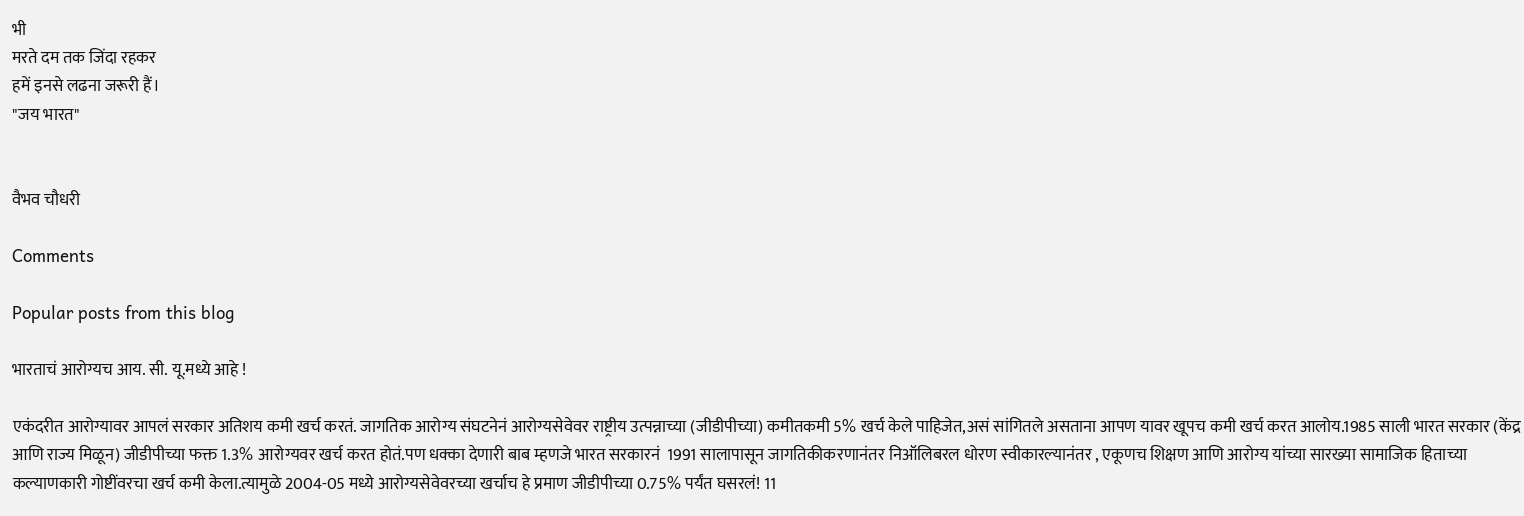भी
मरते दम तक जिंदा रहकर
हमें इनसे लढना जरूरी हैं।
"जय भारत"


वैभव चौधरी

Comments

Popular posts from this blog

भारताचं आरोग्यच आय. सी. यू.मध्ये आहे !

एकंदरीत आरोग्यावर आपलं सरकार अतिशय कमी खर्च करतं. जागतिक आरोग्य संघटनेनं आरोग्यसेवेवर राष्ट्रीय उत्पन्नाच्या (जीडीपीच्या) कमीतकमी 5% खर्च केले पाहिजेत,असं सांगितले असताना आपण यावर खूपच कमी खर्च करत आलोय.1985 साली भारत सरकार (केंद्र आणि राज्य मिळून) जीडीपीच्या फक्त 1.3% आरोग्यवर खर्च करत होतं.पण धक्का देणारी बाब म्हणजे भारत सरकारनं  1991 सालापासून जागतिकीकरणानंतर निऑलिबरल धोरण स्वीकारल्यानंतर , एकूणच शिक्षण आणि आरोग्य यांच्या सारख्या सामाजिक हिताच्या कल्याणकारी गोष्टींवरचा खर्च कमी केला.त्यामुळे 2004-05 मध्ये आरोग्यसेवेवरच्या खर्चाच हे प्रमाण जीडीपीच्या 0.75% पर्यंत घसरलं! 11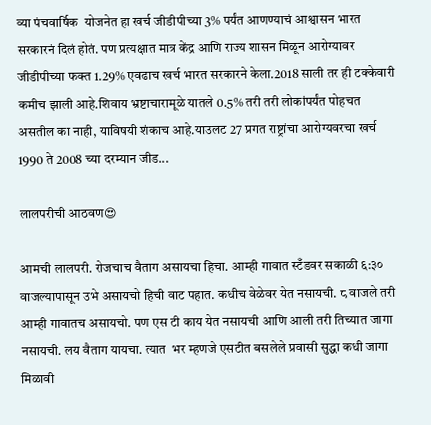व्या पंचवार्षिक  योजनेत हा खर्च जीडीपीच्या 3% पर्यंत आणण्याचं आश्वासन भारत सरकारनं दिलं होतं. पण प्रत्यक्षात मात्र केंद्र आणि राज्य शासन मिळून आरोग्यावर जीडीपीच्या फक्त 1.29% एवढाच खर्च भारत सरकारने केला.2018 साली तर ही टक्केवारी कमीच झाली आहे.शिवाय भ्रष्टाचारामूळे यातले 0.5% तरी तरी लोकांपर्यंत पोहचत असतील का नाही, याविषयी शंकाच आहे.याउलट 27 प्रगत राष्ट्रांचा आरोग्यवरचा खर्च 1990 ते 2008 च्या दरम्यान जीड...

लालपरीची आठवण😍

आमची लालपरी. रोजचाच वैताग असायचा हिचा. आम्ही गावात स्टँडवर सकाळी ६:३० वाजल्यापासून उभे असायचो हिची वाट पहात. कधीच वेळेवर येत नसायची. ८ वाजले तरी आम्ही गावातच असायचो. पण एस टी काय येत नसायची आणि आली तरी तिच्यात जागा नसायची. लय वैताग यायचा. त्यात  भर म्हणजे एसटीत बसलेले प्रवासी सुद्धा कधी जागा मिळावी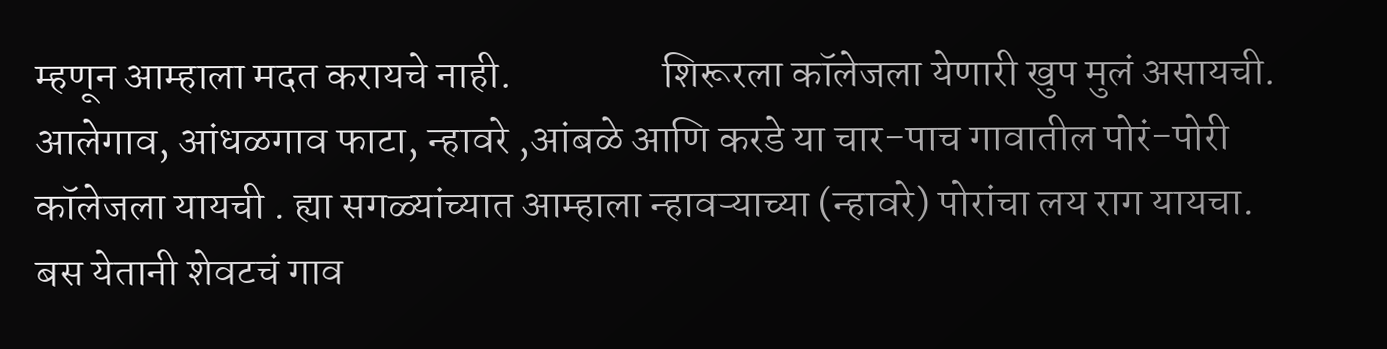म्हणून आम्हाला मदत करायचे नाही.                  शिरूरला कॉलेजला येणारी खुप मुलं असायची. आलेगाव, आंधळगाव फाटा, न्हावरे ,आंबळे आणि करडे या चार-पाच गावातील पोरं-पोरी कॉलेजला यायची . ह्या सगळ्यांच्यात आम्हाला न्हावऱ्याच्या (न्हावरे) पोरांचा लय राग यायचा. बस येतानी शेवटचं गाव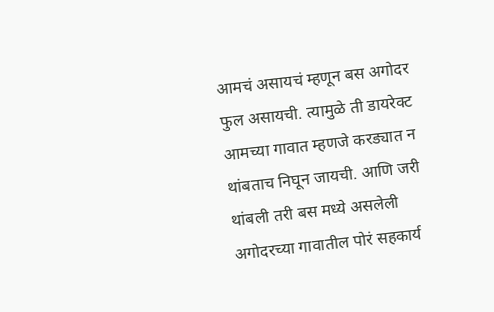आमचं असायचं म्हणून बस अगोदर फुल असायची. त्यामुळे ती डायरेक्ट आमच्या गावात म्हणजे करड्यात न थांबताच निघून जायची. आणि जरी थांबली तरी बस मध्ये असलेली अगोदरच्या गावातील पोरं सहकार्य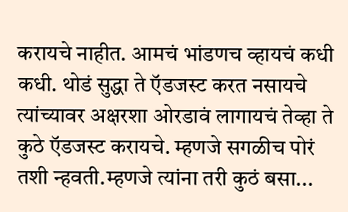करायचे नाहीत. आमचं भांडणच व्हायचं कधी कधी. थोडं सुद्धा ते ऍडजस्ट करत नसायचे त्यांच्यावर अक्षरशा ओरडावं लागायचं तेव्हा ते कुठे ऍडजस्ट करायचे. म्हणजे सगळीच पोरं तशी न्हवती.म्हणजे त्यांना तरी कुठं बसा...